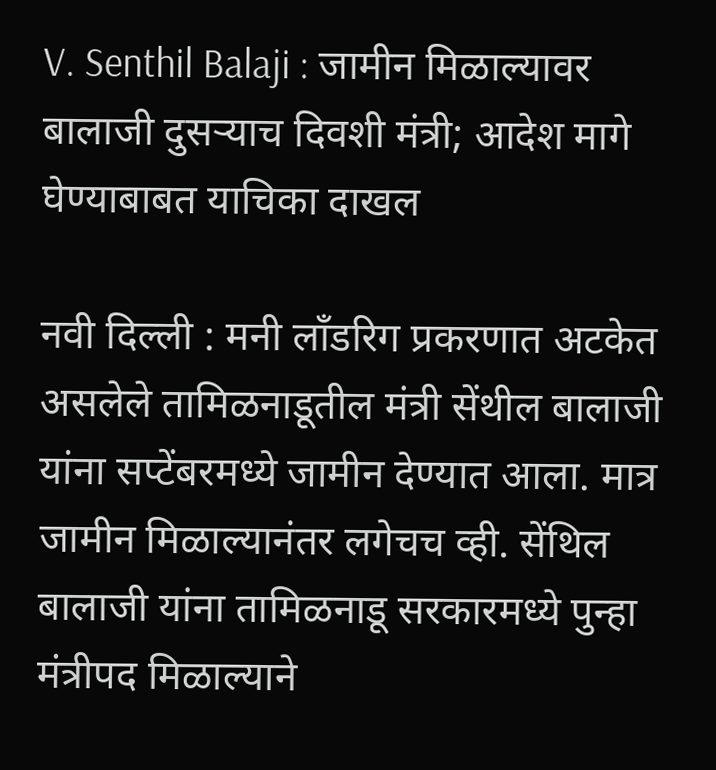V. Senthil Balaji : जामीन मिळाल्यावर बालाजी दुसऱ्याच दिवशी मंत्री; आदेश मागे घेण्याबाबत याचिका दाखल

नवी दिल्ली : मनी लॉंडरिग प्रकरणात अटकेत असलेले तामिळनाडूतील मंत्री सेंथील बालाजी यांना सप्टेंबरमध्ये जामीन देण्यात आला. मात्र जामीन मिळाल्यानंतर लगेचच व्ही. सेंथिल बालाजी यांना तामिळनाडू सरकारमध्ये पुन्हा मंत्रीपद मिळाल्याने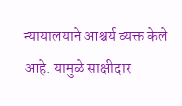न्यायालयाने आश्चर्य व्यक्त केले आहे. यामुळे साक्षीदार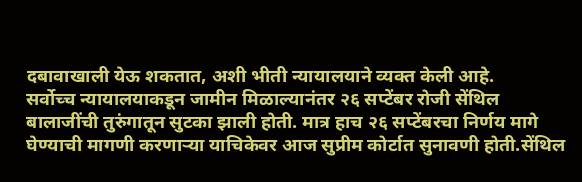दबावाखाली येऊ शकतात, अशी भीती न्यायालयाने व्यक्त केली आहे.
सर्वोच्च न्यायालयाकडून जामीन मिळाल्यानंतर २६ सप्टेंबर रोजी सेंथिल बालाजींची तुरुंगातून सुटका झाली होती. मात्र हाच २६ सप्टेंबरचा निर्णय मागे घेण्याची मागणी करणाऱ्या याचिकेवर आज सुप्रीम कोर्टात सुनावणी होती.सेंथिल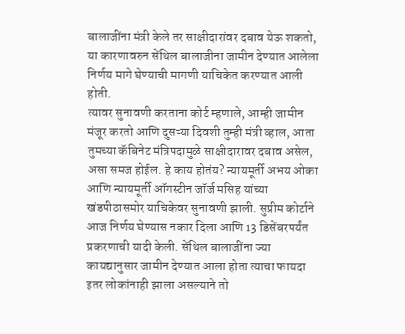बालाजींना मंत्री केले तर साक्षीदारांवर दबाव येऊ शकतो, या कारणावरुन सेंथिल बालाजीना जामीन देण्यात आलेला निर्णय मागे घेण्याची मागणी याचिकेत करण्यात आली होती.
त्यावर सुनावणी करताना कोर्ट म्हणाले, आम्ही जामीन मंजूर करतो आणि दुसऱ्या दिवशी तुम्ही मंत्री व्हाल, आता तुमच्या कॅबिनेट मंत्रिपदामुळे साक्षीदारावर दबाव असेल, असा समज होईल. हे काय होतंय? न्यायमूर्ती अभय ओका आणि न्यायमूर्ती ऑगस्टीन जॉर्ज मसिह यांच्या खंडपीठासमोर याचिकेवर सुनावणी झाली. सुप्रीम कोर्टाने आज निर्णय घेण्यास नकार दिला आणि 13 डिसेंबरपर्यंत प्रकरणाची यादी केली. सेंथिल बालाजींना ज्या कायद्यानुसार जामीन देण्यात आला होता त्याचा फायदा इतर लोकांनाही झाला असल्याने तो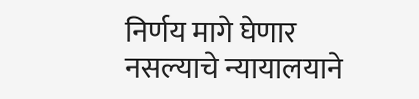निर्णय मागे घेणार नसल्याचे न्यायालयाने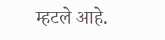म्हटले आहे.